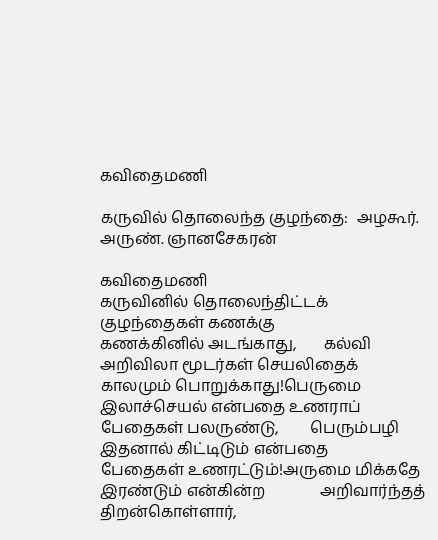கவிதைமணி

கருவில் தொலைந்த குழந்தை:  அழகூர். அருண். ஞானசேகரன்

கவிதைமணி
கருவினில் தொலைந்திட்டக் குழந்தைகள் கணக்கு              கணக்கினில் அடங்காது,       கல்வி அறிவிலா மூடர்கள் செயலிதைக்              காலமும் பொறுக்காது!பெருமை இலாச்செயல் என்பதை உணராப்              பேதைகள் பலருண்டு,        பெரும்பழி இதனால் கிட்டிடும் என்பதை              பேதைகள் உணரட்டும்!அருமை மிக்கதே இரண்டும் என்கின்ற              அறிவார்ந்தத் திறன்கொள்ளார்,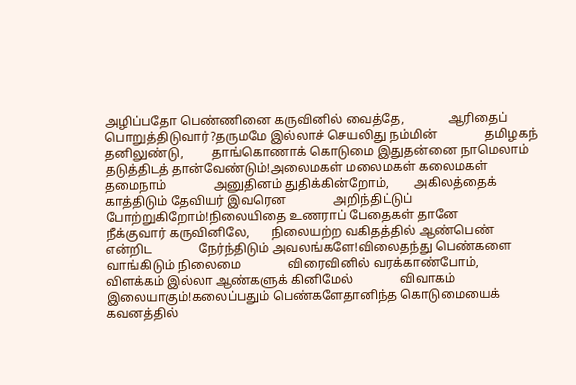அழிப்பதோ பெண்ணினை கருவினில் வைத்தே,              ஆரிதைப் பொறுத்திடுவார்?தருமமே இல்லாச் செயலிது நம்மின்               தமிழகந் தனிலுண்டு,         தாங்கொணாக் கொடுமை இதுதன்னை நாமெலாம்               தடுத்திடத் தான்வேண்டும்!அலைமகள் மலைமகள் கலைமகள் தமைநாம்               அனுதினம் துதிக்கின்றோம்,        அகிலத்தைக் காத்திடும் தேவியர் இவரென               அறிந்திட்டுப் போற்றுகிறோம்!நிலையிதை உணராப் பேதைகள் தானே               நீக்குவார் கருவினிலே,       நிலையற்ற வகிதத்தில் ஆண்பெண் என்றிட               நேர்ந்திடும் அவலங்களே!விலைதந்து பெண்களை வாங்கிடும் நிலைமை               விரைவினில் வரக்காண்போம்,        விளக்கம் இல்லா ஆண்களுக் கினிமேல்               விவாகம் இலையாகும்!கலைப்பதும் பெண்களேதானிந்த கொடுமையைக்               கவனத்தில்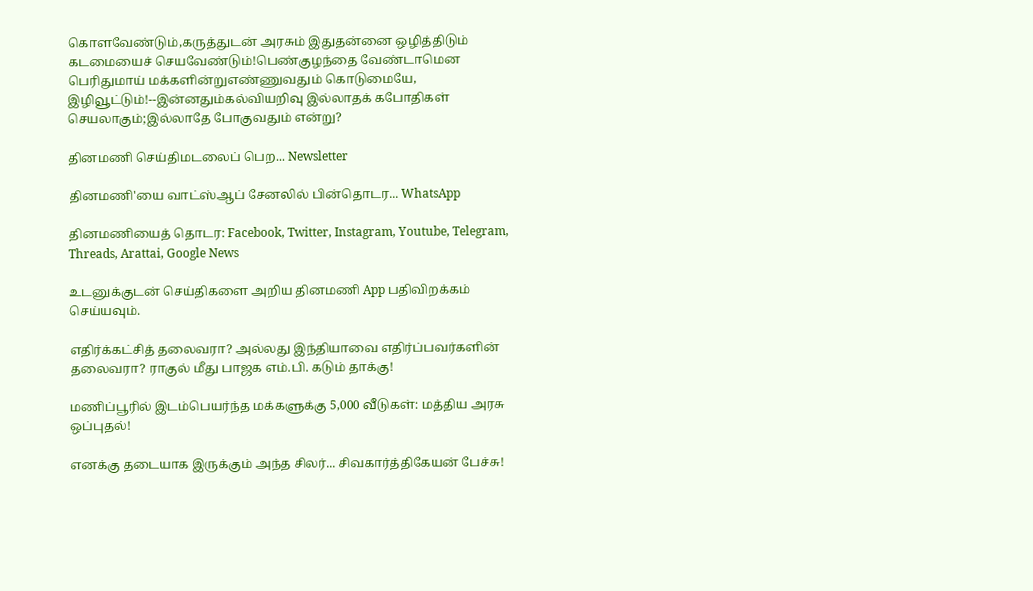கொளவேண்டும்,கருத்துடன் அரசும் இதுதன்னை ஒழித்திடும்                கடமையைச் செயவேண்டும்!பெண்குழந்தை வேண்டாமென பெரிதுமாய் மக்களின்றுஎண்ணுவதும் கொடுமையே, இழிவூட்டும்!--இன்னதும்கல்வியறிவு இல்லாதக் கபோதிகள் செயலாகும்;இல்லாதே போகுவதும் என்று?

தினமணி செய்திமடலைப் பெற... Newsletter

தினமணி'யை வாட்ஸ்ஆப் சேனலில் பின்தொடர... WhatsApp

தினமணியைத் தொடர: Facebook, Twitter, Instagram, Youtube, Telegram, Threads, Arattai, Google News

உடனுக்குடன் செய்திகளை அறிய தினமணி App பதிவிறக்கம் செய்யவும்.

எதிர்க்கட்சித் தலைவரா? அல்லது இந்தியாவை எதிர்ப்பவர்களின் தலைவரா? ராகுல் மீது பாஜக எம்.பி. கடும் தாக்கு!

மணிப்பூரில் இடம்பெயர்ந்த மக்களுக்கு 5,000 வீடுகள்: மத்திய அரசு ஒப்புதல்!

எனக்கு தடையாக இருக்கும் அந்த சிலர்... சிவகார்த்திகேயன் பேச்சு!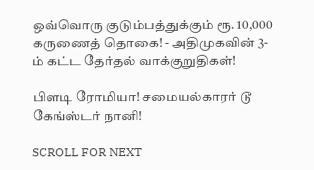ஒவ்வொரு குடும்பத்துக்கும் ரூ. 10,000 கருணைத் தொகை! - அதிமுகவின் 3-ம் கட்ட தேர்தல் வாக்குறுதிகள்!

பிளடி ரோமியா! சமையல்காரர் டூ கேங்ஸ்டர் நானி!

SCROLL FOR NEXT